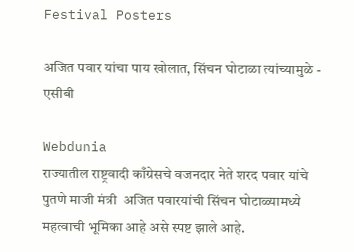Festival Posters

अजित पवार यांचा पाय खोलात, सिंचन घोटाळा त्यांच्यामुळे - एसीबी

Webdunia
राज्यातील राष्ट्रवादी काँग्रेसचे वजनदार नेते शरद पवार यांचे पुतणे माजी मंत्री  अजित पवारयांची सिंचन घोटाळ्यामध्ये महत्वाची भूमिका आहे असे स्पष्ट झाले आहे.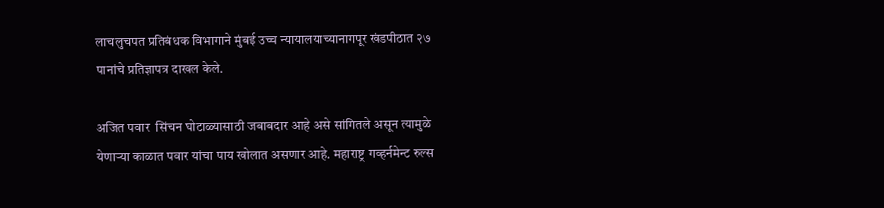लाचलुचपत प्रतिबंधक विभागाने मुंबई उच्च न्यायालयाच्यानागपूर खंडपीठात २७ पानांचे प्रतिज्ञापत्र दाखल केले.

अजित पवार  सिंचन घोटाळ्यासाठी जबाबदार आहे असे सांगितले असून त्यामुळे येणाऱ्या काळात पवार यांचा पाय खोलात असणार आहे. महाराष्ट्र गव्हर्नमेन्ट रुल्स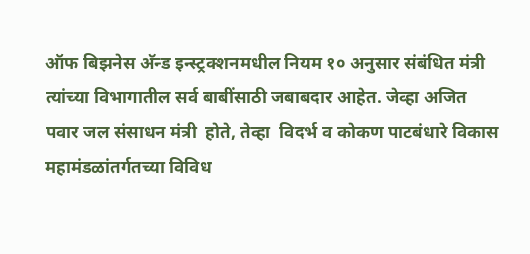ऑफ बिझनेस अ‍ॅन्ड इन्स्ट्रक्शनमधील नियम १० अनुसार संबंधित मंत्री त्यांच्या विभागातील सर्व बाबींसाठी जबाबदार आहेत. जेव्हा अजित  पवार जल संसाधन मंत्री  होते, तेव्हा  विदर्भ व कोकण पाटबंधारे विकास महामंडळांतर्गतच्या विविध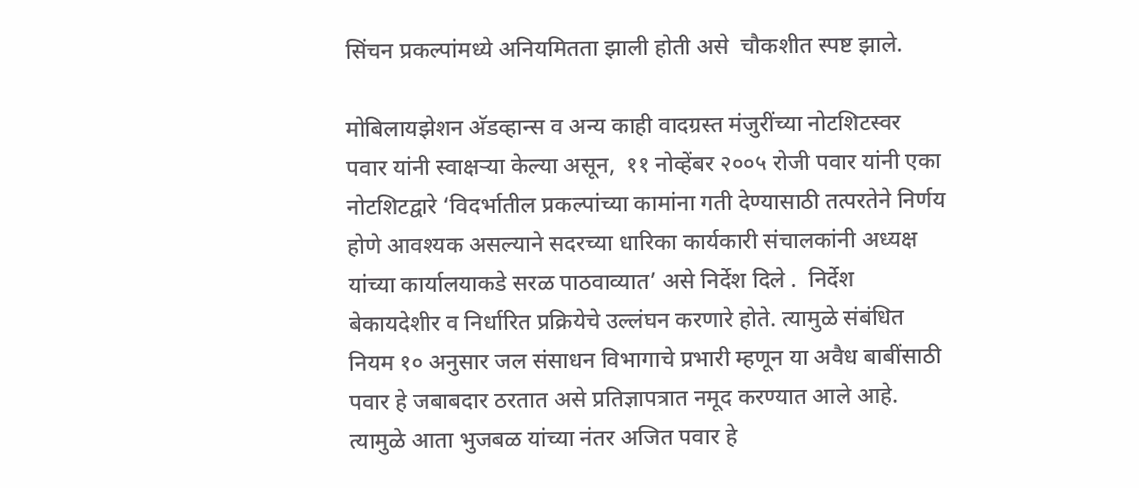सिंचन प्रकल्पांमध्ये अनियमितता झाली होती असे  चौकशीत स्पष्ट झाले.

मोबिलायझेशन अ‍ॅडव्हान्स व अन्य काही वादग्रस्त मंजुरींच्या नोटशिटस्वर पवार यांनी स्वाक्षऱ्या केल्या असून,  ११ नोव्हेंबर २००५ रोजी पवार यांनी एका नोटशिटद्वारे ‘विदर्भातील प्रकल्पांच्या कामांना गती देण्यासाठी तत्परतेने निर्णय होणे आवश्यक असल्याने सदरच्या धारिका कार्यकारी संचालकांनी अध्यक्ष यांच्या कार्यालयाकडे सरळ पाठवाव्यात’ असे निर्देश दिले .  निर्देश बेकायदेशीर व निर्धारित प्रक्रियेचे उल्लंघन करणारे होते. त्यामुळे संबंधित नियम १० अनुसार जल संसाधन विभागाचे प्रभारी म्हणून या अवैध बाबींसाठी पवार हे जबाबदार ठरतात असे प्रतिज्ञापत्रात नमूद करण्यात आले आहे.   त्यामुळे आता भुजबळ यांच्या नंतर अजित पवार हे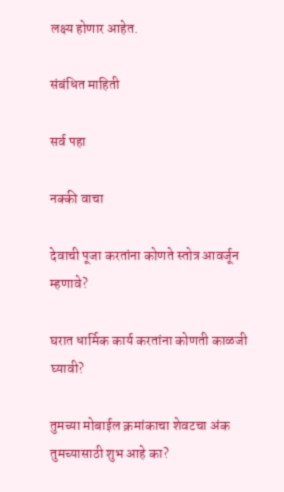लक्ष्य होणार आहेत.

संबंधित माहिती

सर्व पहा

नक्की वाचा

देवाची पूजा करतांना कोणते स्तोत्र आवर्जून म्हणावे?

घरात धार्मिक कार्य करतांना कोणती काळजी घ्यावी?

तुमच्या मोबाईल क्रमांकाचा शेवटचा अंक तुमच्यासाठी शुभ आहे का?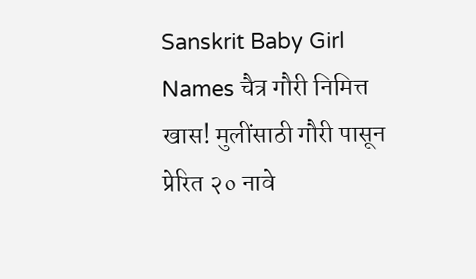Sanskrit Baby Girl Names चैत्र गौरी निमित्त खास! मुलींसाठी गौरी पासून प्रेरित २० नावे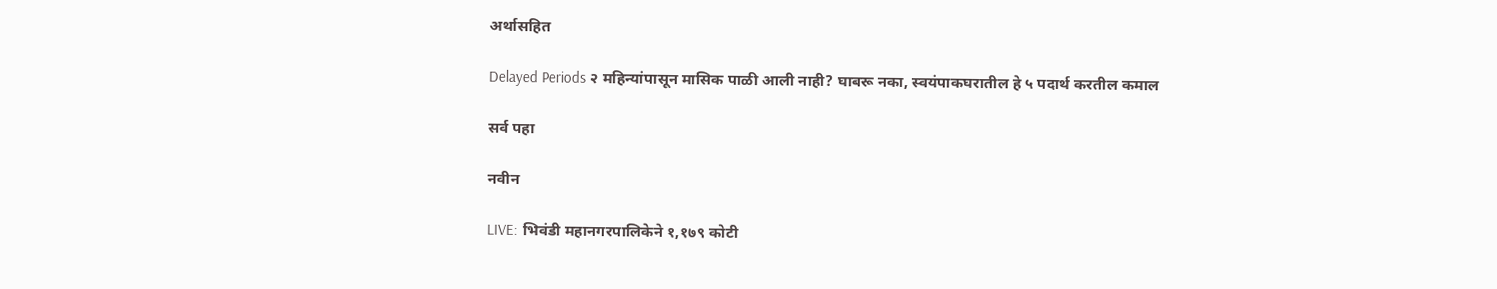अर्थासहित

Delayed Periods २ महिन्यांपासून मासिक पाळी आली नाही? घाबरू नका, स्वयंपाकघरातील हे ५ पदार्थ करतील कमाल

सर्व पहा

नवीन

LIVE: भिवंडी महानगरपालिकेने १,१७९ कोटी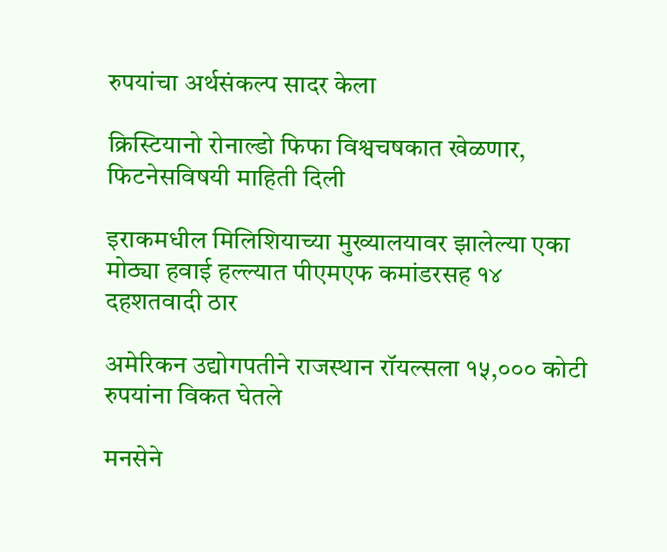रुपयांचा अर्थसंकल्प सादर केला

क्रिस्टियानो रोनाल्डो फिफा विश्वचषकात खेळणार, फिटनेसविषयी माहिती दिली

इराकमधील मिलिशियाच्या मुख्यालयावर झालेल्या एका मोठ्या हवाई हल्ल्यात पीएमएफ कमांडरसह १४ दहशतवादी ठार

अमेरिकन उद्योगपतीने राजस्थान रॉयल्सला १५,००० कोटी रुपयांना विकत घेतले

मनसेने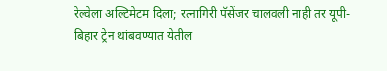रेल्वेला अल्टिमेटम दिला; रत्नागिरी पॅसेंजर चालवली नाही तर यूपी-बिहार ट्रेन थांबवण्यात येतील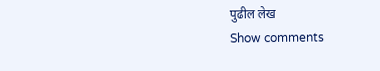पुढील लेख
Show comments